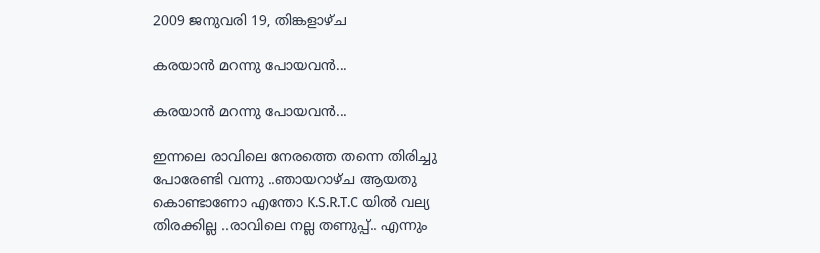2009 ജനുവരി 19, തിങ്കളാഴ്‌ച

കരയാന്‍ മറന്നു പോയവന്‍...

കരയാന്‍ മറന്നു പോയവന്‍...

ഇന്നലെ രാവിലെ നേരത്തെ തന്നെ തിരിച്ചു പോരേണ്ടി വന്നു ..ഞായറാഴ്ച ആയതു കൊണ്ടാണോ എന്തോ K.S.R.T.C യില്‍ വല്യ തിരക്കില്ല ..രാവിലെ നല്ല തണുപ്പ്.. എന്നും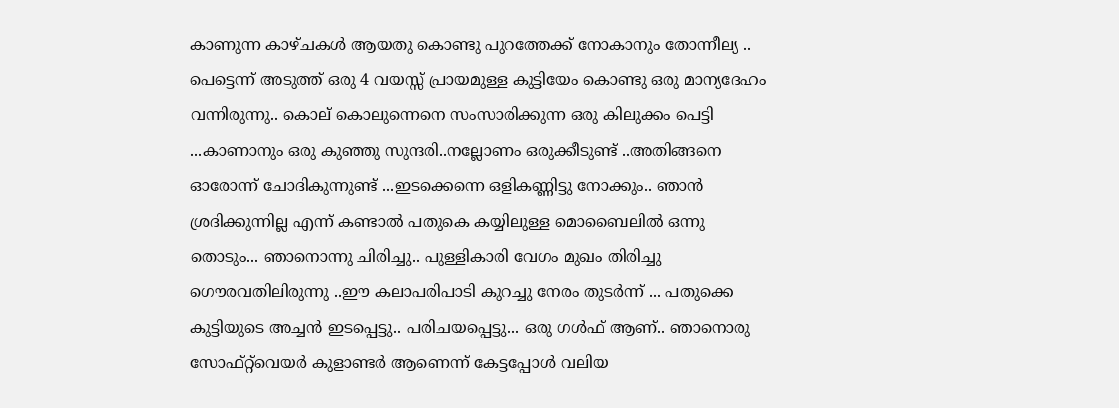കാണുന്ന കാഴ്ചകള്‍ ആയതു കൊണ്ടു പുറത്തേക്ക് നോകാനും തോന്നീല്യ .. പെട്ടെന്ന് അടുത്ത് ഒരു 4 വയസ്സ് പ്രായമുള്ള കുട്ടിയേം കൊണ്ടു ഒരു മാന്യദേഹം വന്നിരുന്നു.. കൊല് കൊലുന്നെനെ സംസാരിക്കുന്ന ഒരു കിലുക്കം പെട്ടി ...കാണാനും ഒരു കുഞ്ഞു സുന്ദരി..നല്ലോണം ഒരുക്കീടുണ്ട് ..അതിങ്ങനെ ഓരോന്ന് ചോദികുന്നുണ്ട്‌ ...ഇടക്കെന്നെ ഒളികണ്ണിട്ടു നോക്കും.. ഞാന്‍ ശ്രദിക്കുന്നില്ല എന്ന് കണ്ടാല്‍ പതുകെ കയ്യിലുള്ള മൊബൈലില്‍ ഒന്നു തൊടും... ഞാനൊന്നു ചിരിച്ചു.. പുള്ളികാരി വേഗം മുഖം തിരിച്ചു ഗൌരവതിലിരുന്നു ..ഈ കലാപരിപാടി കുറച്ചു നേരം തുടര്‍ന്ന് ... പതുക്കെ കുട്ടിയുടെ അച്ചന്‍ ഇടപ്പെട്ടു.. പരിചയപ്പെട്ടു... ഒരു ഗള്‍ഫ് ആണ്.. ഞാനൊരു സോഫ്റ്റ്‌വെയര്‍ കുളാണ്ടര്‍ ആണെന്ന് കേട്ടപ്പോള്‍ വലിയ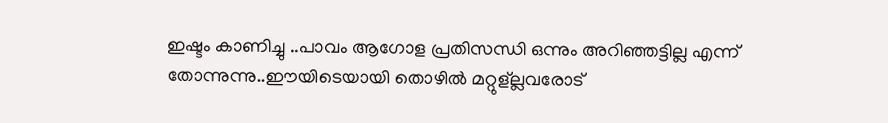ഇഷ്ടം കാണിച്ചു ..പാവം ആഗോള പ്രതിസന്ധി ഒന്നും അറിഞ്ഞട്ടില്ല എന്ന് തോന്നുന്നു..ഈയിടെയായി തൊഴില്‍ മറ്റുള്ല്ലവരോട്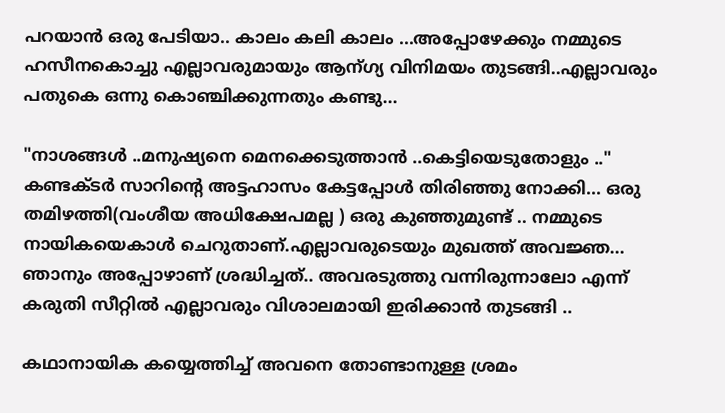പറയാന്‍ ഒരു പേടിയാ.. കാലം കലി കാലം ...അപ്പോഴേക്കും നമ്മുടെ ഹസീനകൊച്ചു എല്ലാവരുമായും ആന്ഗ്യ വിനിമയം തുടങ്ങി..എല്ലാവരും പതുകെ ഒന്നു കൊഞ്ചിക്കുന്നതും കണ്ടു...

"നാശങ്ങള്‍ ..മനുഷ്യനെ മെനക്കെടുത്താന്‍ ..കെട്ടിയെടുതോളും .." കണ്ടക്ടര്‍ സാറിന്റെ അട്ടഹാസം കേട്ടപ്പോള്‍ തിരിഞ്ഞു നോക്കി... ഒരു തമിഴത്തി(വംശീയ അധിക്ഷേപമല്ല ) ഒരു കുഞ്ഞുമുണ്ട്‌ .. നമ്മുടെ നായികയെകാള്‍ ചെറുതാണ്.എല്ലാവരുടെയും മുഖത്ത് അവജ്ഞ... ഞാനും അപ്പോഴാണ്‌ ശ്രദ്ധിച്ചത്.. അവരടുത്തു വന്നിരുന്നാലോ എന്ന് കരുതി സീറ്റില്‍ എല്ലാവരും വിശാലമായി ഇരിക്കാന്‍ തുടങ്ങി ..

കഥാനായിക കയ്യെത്തിച്ച് അവനെ തോണ്ടാനുള്ള ശ്രമം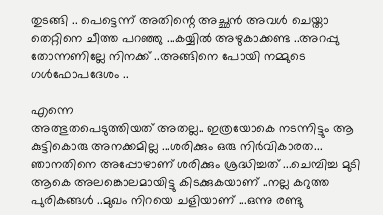തുടങ്ങി .. പെട്ടെന്ന് അതിന്റെ അച്ഛന്‍ അവള്‍ ചെയ്താ തെറ്റിനെ ചീത്ത പറഞ്ഞു ...കയ്യില്‍ അഴുകാക്കണ്ട ..അറപ്പു തോന്നണില്ലേ നിനക്ക് ..അങ്ങിനെ പോയി നമ്മുടെ ഗള്‍ഫോപദേശം ..

എന്നെ
അത്ഭുതപെടുത്തിയത് അതല്ല.. ഇത്രയോകെ നടന്നിട്ടും ആ കുട്ടികൊരു അനക്കമില്ല ...ശരിക്കും ഒരു നിര്‍വികാരത... ഞാനതിനെ അപ്പോഴാണ്‌ ശരിക്കും ശ്രദ്ധിച്ചത് ...ചെമ്പിച്ച മുടി ആകെ അലങ്കൊലമായിട്ടു കിടക്കുകയാണ് ..നല്ല കറുത്ത പുരികങ്ങള്‍ ..മുഖം നിറയെ ചളിയാണ്‌ ...ഒന്നു രണ്ടു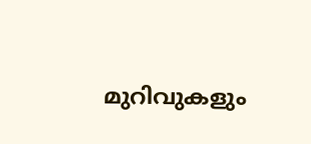മുറിവുകളും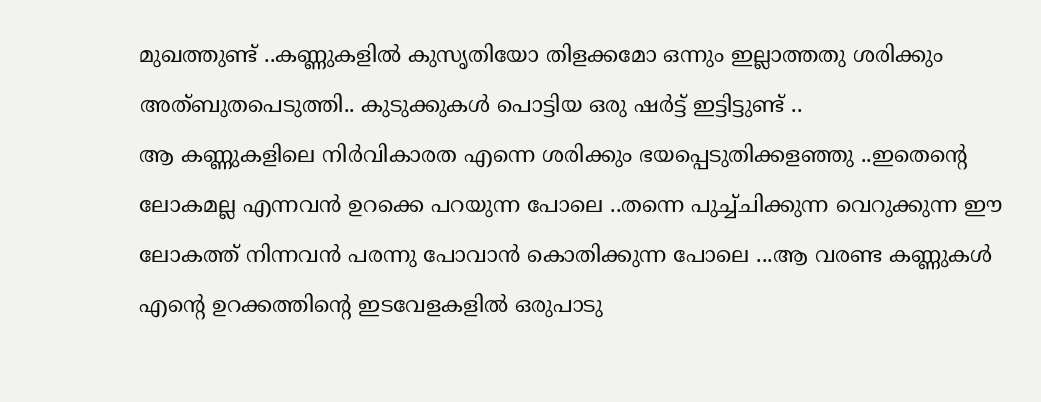മുഖത്തുണ്ട്‌ ..കണ്ണുകളില്‍ കുസൃതിയോ തിളക്കമോ ഒന്നും ഇല്ലാത്തതു ശരിക്കും അത്ബുതപെടുത്തി.. കുടുക്കുകള്‍ പൊട്ടിയ ഒരു ഷര്‍ട്ട്‌ ഇട്ടിട്ടുണ്ട് ..
ആ കണ്ണുകളിലെ നിര്‍വികാരത എന്നെ ശരിക്കും ഭയപ്പെടുതിക്കളഞ്ഞു ..ഇതെന്റെ ലോകമല്ല എന്നവന്‍ ഉറക്കെ പറയുന്ന പോലെ ..തന്നെ പുച്ച്ചിക്കുന്ന വെറുക്കുന്ന ഈ ലോകത്ത് നിന്നവന്‍ പരന്നു പോവാന്‍ കൊതിക്കുന്ന പോലെ ...ആ വരണ്ട കണ്ണുകള്‍ എന്റെ ഉറക്കത്തിന്റെ ഇടവേളകളില്‍ ഒരുപാടു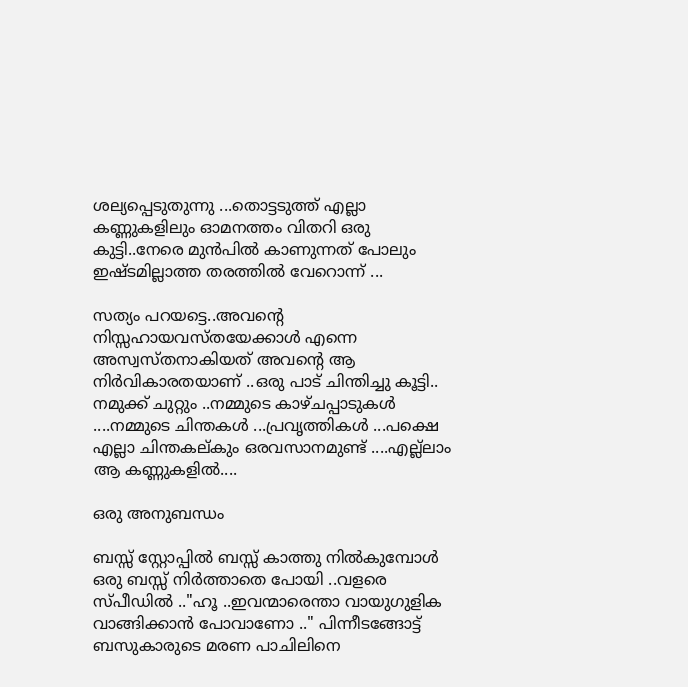ശല്യപ്പെടുതുന്നു ...തൊട്ടടുത്ത്‌ എല്ലാ കണ്ണുകളിലും ഓമനത്തം വിതറി ഒരു കുട്ടി..നേരെ മുന്‍പില്‍ കാണുന്നത് പോലും ഇഷ്ടമില്ലാത്ത തരത്തില്‍ വേറൊന്ന് ...

സത്യം പറയട്ടെ..അവന്റെ നിസ്സഹായവസ്തയേക്കാള്‍ എന്നെ അസ്വസ്തനാകിയത് അവന്റെ ആ നിര്‍വികാരതയാണ്‌ ..ഒരു പാട് ചിന്തിച്ചു കൂട്ടി.. നമുക്ക് ചുറ്റും ..നമ്മുടെ കാഴ്ചപ്പാടുകള്‍ ....നമ്മുടെ ചിന്തകള്‍ ...പ്രവൃത്തികള്‍ ...പക്ഷെ എല്ലാ ചിന്തകല്കും ഒരവസാനമുണ്ട് ....എല്ല്ലാം ആ കണ്ണുകളില്‍....

ഒരു അനുബന്ധം

ബസ്സ് സ്റ്റോപ്പില്‍ ബസ്സ് കാത്തു നില്‍കുമ്പോള്‍ ഒരു ബസ്സ് നിര്‍ത്താതെ പോയി ..വളരെ സ്പീഡില്‍ .."ഹൂ ..ഇവന്മാരെന്താ വായുഗുളിക വാങ്ങിക്കാന്‍ പോവാണോ .." പിന്നീടങ്ങോട്ട് ബസുകാരുടെ മരണ പാചിലിനെ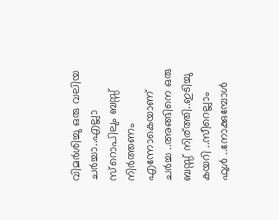വിമര്‍ശിച്ചു ഒരു വലിയ ചര്‍ച്ചാ..എല്ലാ സ്റൊപിലും ബസ്സ് നിര്‍ത്തണം എന്നോകെയാണ് ചര്‍ച്ച ..അങ്ങിനെ ഒരു ബസ്സ് നിര്ത്തി..ഇടിച്ചു കയറി ..സീറെല്ലാം ഫുള്‍ ..നോക്കുമ്പോള്‍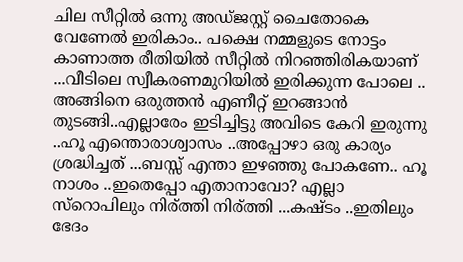ചില സീറ്റില്‍ ഒന്നു അഡ്ജസ്റ്റ് ചൈതോകെ വേണേല്‍ ഇരികാം.. പക്ഷെ നമ്മളുടെ നോട്ടം കാണാത്ത രീതിയില്‍ സീറ്റില്‍ നിറഞ്ഞിരികയാണ് ...വീടിലെ സ്വീകരണമുറിയില്‍ ഇരിക്കുന്ന പോലെ .. അങ്ങിനെ ഒരുത്തന്‍ എണീറ്റ് ഇറങ്ങാന്‍ തുടങ്ങി..എല്ലാരേം ഇടിച്ചിട്ടു അവിടെ കേറി ഇരുന്നു ..ഹൂ എന്തൊരാശ്വാസം ..അപ്പോഴാ ഒരു കാര്യം ശ്രദ്ധിച്ചത് ...ബസ്സ് എന്താ ഇഴഞ്ഞു പോകണേ.. ഹൂ നാശം ..ഇതെപ്പോ എതാനാവോ? എല്ലാ സ്റൊപിലും നിര്ത്തി നിര്ത്തി ...കഷ്ടം ..ഇതിലും ഭേദം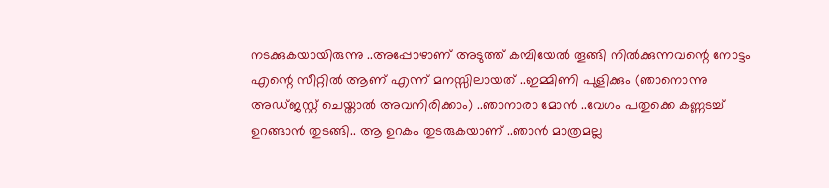നടക്കുകയായിരുന്നു ..അപ്പോഴാണ്‌ അടുത്ത് കമ്പിയേല്‍ തൂങ്ങി നില്‍ക്കുന്നവന്റെ നോട്ടം എന്റെ സീറ്റില്‍ ആണ് എന്ന് മനസ്സിലായത് ..ഇമ്മിണി പുളിക്കും (ഞാനൊന്നു അഡ്ജസ്റ്റ് ചെയ്താല്‍ അവനിരിക്കാം) ..ഞാനാരാ മോന്‍ ..വേഗം പതുക്കെ കണ്ണടച്ച് ഉറങ്ങാന്‍ തുടങ്ങി.. ആ ഉറകം തുടരുകയാണ് ..ഞാന്‍ മാത്രമല്ല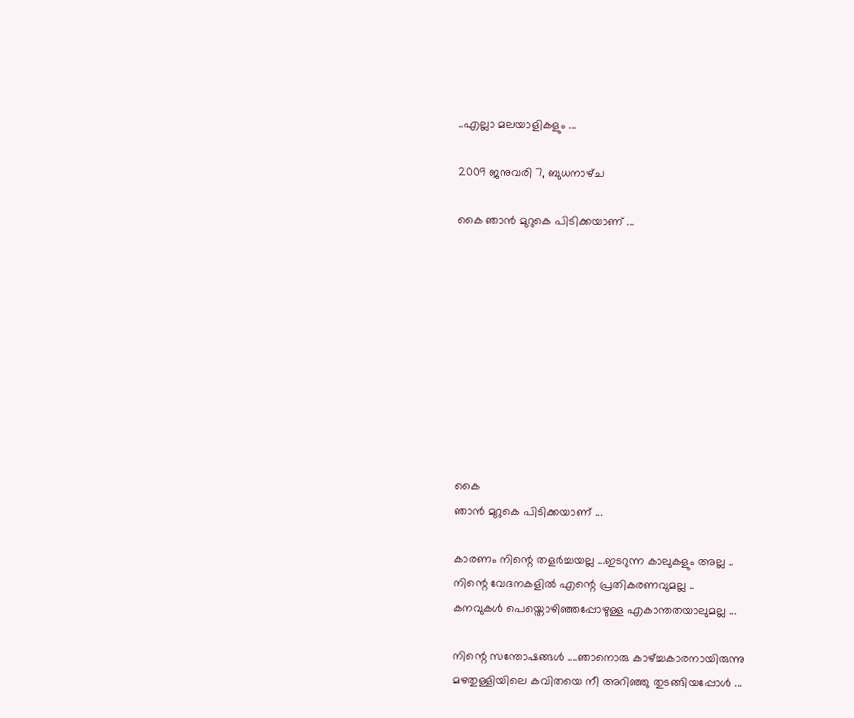..എല്ലാ മലയാളികളും ...

2009 ജനുവരി 7, ബുധനാഴ്‌ച

കൈ ഞാന്‍ മുറുകെ പിടിക്കയാണ്‌ ...










കൈ
ഞാന്‍ മുറുകെ പിടിക്കയാണ്‌ ...

കാരണം നിന്റെ തളര്‍ച്ചയല്ല ...ഇടറുന്ന കാലുകളും അല്ല ..
നിന്റെ വേദനകളില്‍ എന്റെ പ്രതികരണവുമല്ല ..
കനവുകള്‍ പെയ്തൊഴിഞ്ഞപ്പോഴുള്ള എകാന്തതയാലുമല്ല ...

നിന്റെ സന്തോഷങ്ങള്‍ ....ഞാനൊരു കാഴ്ച്ചകാരനായിരുന്നു
മഴതുള്ളിയിലെ കവിതയെ നീ അറിഞ്ഞു തുടങ്ങിയപ്പോള്‍ ...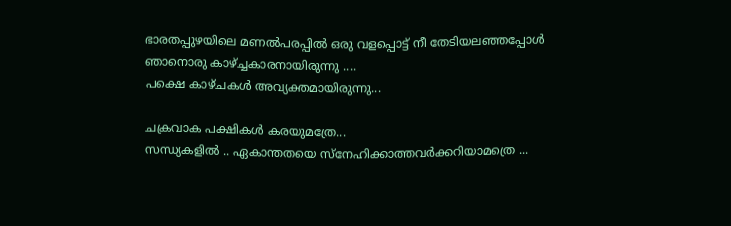ഭാരതപ്പുഴയിലെ മണല്‍പരപ്പില്‍ ഒരു വളപ്പൊട്ട് നീ തേടിയലഞ്ഞപ്പോള്‍
ഞാനൊരു കാഴ്ച്ചകാരനായിരുന്നു ....
പക്ഷെ കാഴ്ചകള്‍ അവ്യക്തമായിരുന്നു...

ചക്രവാക പക്ഷികള്‍ കരയുമത്രേ...
സന്ധ്യകളില്‍ .. ഏകാന്തതയെ സ്നേഹിക്കാത്തവര്‍ക്കറിയാമത്രെ ...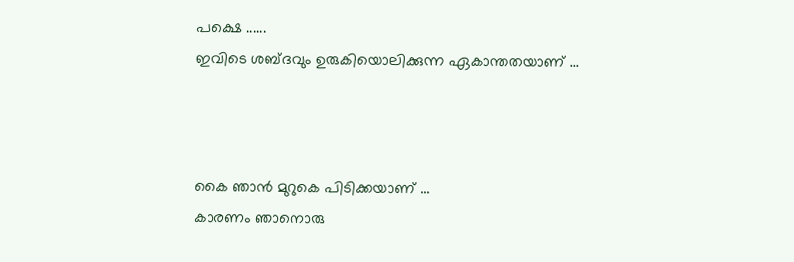പക്ഷെ ......
ഇവിടെ ശബ്ദവും ഉരുകിയൊലിക്കുന്ന ഏകാന്തതയാണ് ...



കൈ ഞാന്‍ മുറുകെ പിടിക്കയാണ്‌ ...
കാരണം ഞാനൊരു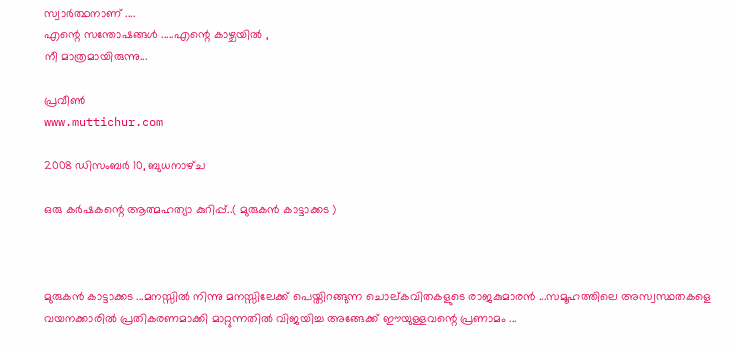സ്വാര്‍ത്ഥനാണ് ....
എന്റെ സന്തോഷങ്ങള്‍ .....എന്റെ കാഴ്ചയില്‍ ,
നീ മാത്രമായിരുന്നു...

പ്രവീണ്‍
www.muttichur.com

2008 ഡിസംബർ 10, ബുധനാഴ്‌ച

ഒരു കര്‍ഷകന്റെ ആത്മഹത്യാ കുറിപ്പ്..( മുരുകന്‍ കാട്ടാക്കട )



മുരുകന്‍ കാട്ടാക്കട ...മനസ്സില്‍ നിന്നു മനസ്സിലേക്ക് പെയ്തിറങ്ങുന്ന ചൊല്കവിതകളുടെ രാജകുമാരന്‍ ...സമൂഹത്തിലെ അസ്വസ്ഥതകളെ വയനക്കാരില്‍ പ്രതികരണമാക്കി മാറ്റുന്നതില്‍ വിജയിച്ച അങ്ങേക്ക് ഈയുള്ളവന്റെ പ്രണാമം ...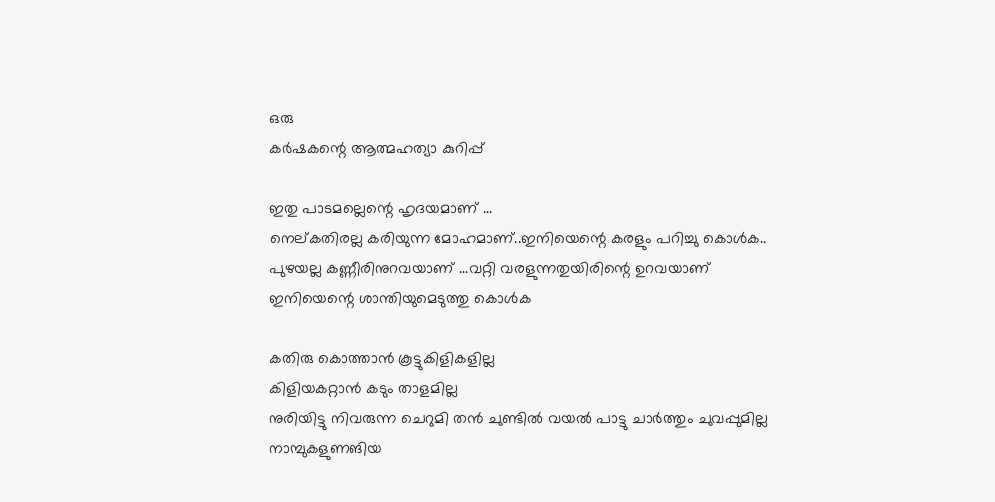ഒരു
കര്‍ഷകന്റെ ആത്മഹത്യാ കുറിപ്പ്

ഇതു പാടമല്ലെന്റെ ഹൃദയമാണ് ...
നെല്കതിരല്ല കരിയുന്ന മോഹമാണ്..ഇനിയെന്റെ കരളും പറിച്ചു കൊള്‍ക..
പുഴയല്ല കണ്ണീരിനുറവയാണ് ...വറ്റി വരളുന്നതുയിരിന്റെ ഉറവയാണ്
ഇനിയെന്റെ ശാന്തിയുമെടുത്തു കൊള്‍ക

കതിരു കൊത്താന്‍ കൂട്ടുകിളികളില്ല
കിളിയകറ്റാന്‍ കടും താളമില്ല
നുരിയിട്ടു നിവരുന്ന ചെറുമി തന്‍ ചുണ്ടില്‍ വയല്‍ പാട്ടു ചാര്‍ത്തും ചുവപ്പുമില്ല
നാമ്പുകളുണങിയ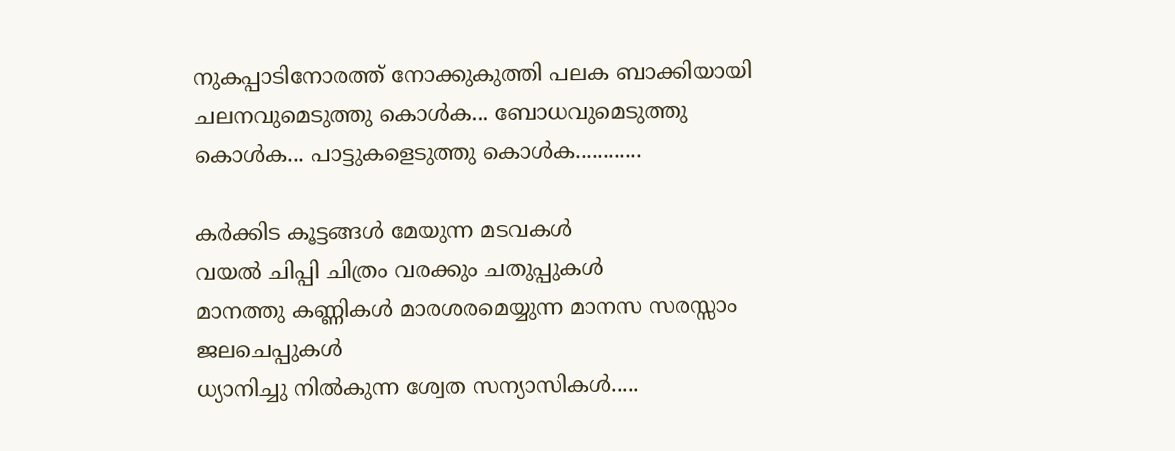നുകപ്പാടിനോരത്ത് നോക്കുകുത്തി പലക ബാക്കിയായി
ചലനവുമെടുത്തു കൊള്‍ക... ബോധവുമെടുത്തു കൊള്‍ക... പാട്ടുകളെടുത്തു കൊള്‍ക............

കര്‍ക്കിട കൂട്ടങ്ങള്‍ മേയുന്ന മടവകള്‍
വയല്‍ ചിപ്പി ചിത്രം വരക്കും ചതുപ്പുകള്‍
മാനത്തു കണ്ണികള്‍ മാരശരമെയ്യുന്ന മാനസ സരസ്സാം ജലചെപ്പുകള്‍
ധ്യാനിച്ചു നില്‍കുന്ന ശ്വേത സന്യാസികള്‍.....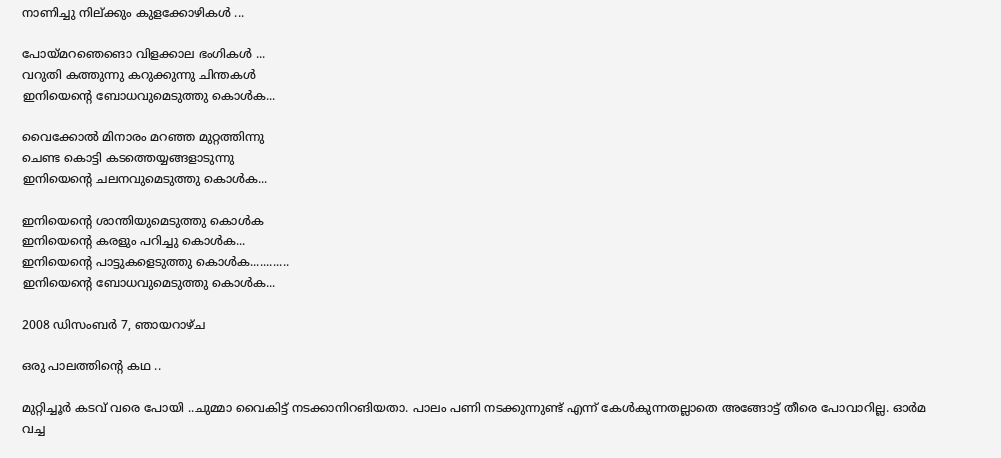നാണിച്ചു നില്ക്കും കുളക്കോഴികള്‍ ...

പോയ്മറഞെങൊ വിളക്കാല ഭംഗികള്‍ ...
വറുതി കത്തുന്നു കറുക്കുന്നു ചിന്തകള്‍
ഇനിയെന്റെ ബോധവുമെടുത്തു കൊള്‍ക...

വൈക്കോല്‍ മിനാരം മറഞ്ഞ മുറ്റത്തിന്നു
ചെണ്ട കൊട്ടി കടത്തെയ്യങ്ങളാടുന്നു
ഇനിയെന്റെ ചലനവുമെടുത്തു കൊള്‍ക...

ഇനിയെന്റെ ശാന്തിയുമെടുത്തു കൊള്‍ക
ഇനിയെന്റെ കരളും പറിച്ചു കൊള്‍ക...
ഇനിയെന്റെ പാട്ടുകളെടുത്തു കൊള്‍ക............
ഇനിയെന്റെ ബോധവുമെടുത്തു കൊള്‍ക...

2008 ഡിസംബർ 7, ഞായറാഴ്‌ച

ഒരു പാലത്തിന്റെ കഥ ..

മുറ്റിച്ചൂര്‍ കടവ് വരെ പോയി ..ചുമ്മാ വൈകിട്ട് നടക്കാനിറങിയതാ. പാലം പണി നടക്കുന്നുണ്ട് എന്ന് കേള്‍കുന്നതല്ലാതെ അങ്ങോട്ട് തീരെ പോവാറില്ല. ഓര്‍മ വച്ച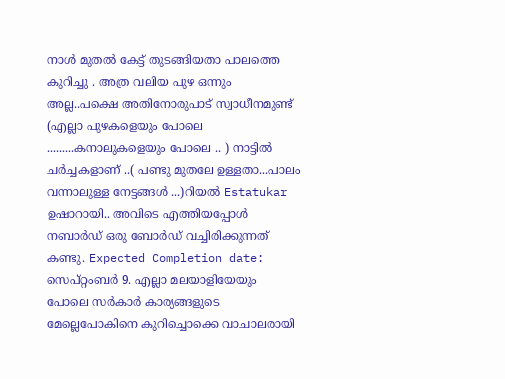നാള്‍ മുതല്‍ കേട്ട് തുടങ്ങിയതാ പാലത്തെ കുറിച്ചു . അത്ര വലിയ പുഴ ഒന്നും അല്ല..പക്ഷെ അതിനോരുപാട് സ്വാധീനമുണ്ട് (എല്ലാ പുഴകളെയും പോലെ .........കനാലുകളെയും പോലെ .. ) നാട്ടില്‍ ചര്‍ച്ചകളാണ് ..( പണ്ടു മുതലേ ഉള്ളതാ...പാലം വന്നാലുള്ള നേട്ടങ്ങള്‍ ...)റിയല്‍ Estatukar ഉഷാറായി.. അവിടെ എത്തിയപ്പോള്‍ നബാര്‍ഡ് ഒരു ബോര്‍ഡ് വച്ചിരിക്കുന്നത് കണ്ടു. Expected Completion date: സെപ്റ്റംബര്‍ 9. എല്ലാ മലയാളിയേയും പോലെ സര്‍കാര്‍ കാര്യങ്ങളുടെ മേല്ലെപോകിനെ കുറിച്ചൊക്കെ വാചാലരായി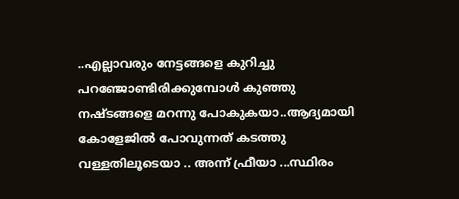..എല്ലാവരും നേട്ടങ്ങളെ കുറിച്ചു പറഞ്ജോണ്ടിരിക്കുമ്പോള്‍ കുഞ്ഞു നഷ്ടങ്ങളെ മറന്നു പോകുകയാ..ആദ്യമായി കോളേജില്‍ പോവുന്നത് കടത്തു വള്ളതിലൂടെയാ .. അന്ന് ഫ്രീയാ ...സ്ഥിരം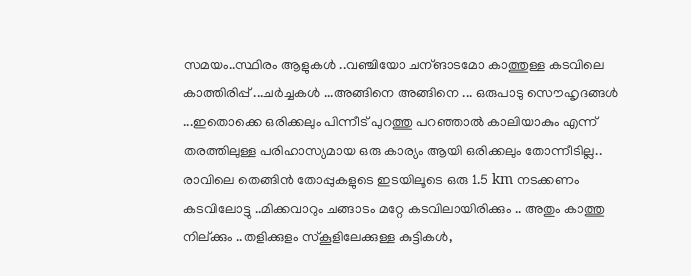സമയം..സ്ഥിരം ആളുകള്‍ ..വഞ്ചിയോ ചന്ങാടമോ കാത്തുള്ള കടവിലെ കാത്തിരിപ്പ്‌ ...ചര്‍ച്ചകള്‍ ...അങ്ങിനെ അങ്ങിനെ ... ഒരുപാടു സൌഹൃദങ്ങള്‍ ...ഇതൊക്കെ ഒരിക്കലും പിന്നീട് പുറത്തു പറഞ്ഞാല്‍ കാലിയാകും എന്ന് തരത്തിലുള്ള പരിഹാസ്യമായ ഒരു കാര്യം ആയി ഒരിക്കലും തോന്നീടില്ല.. രാവിലെ തെങ്ങിന്‍ തോപ്പുകളുടെ ഇടയിലൂടെ ഒരു 1.5 km നടക്കണം കടവിലോട്ടു ..മിക്കവാറും ചങ്ങാടം മറ്റേ കടവിലായിരിക്കും .. അതും കാത്തു നില്ക്കും ..തളിക്കുളം സ്കൂളിലേക്കുള്ള കുട്ടികള്‍,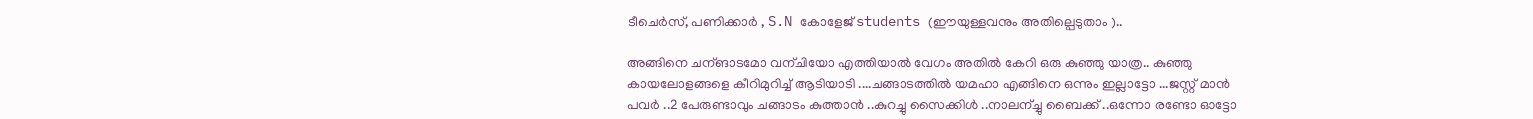ടീചെര്‍സ്, പണിക്കാര്‍ , S.N കോളേജ് students (ഈയുള്ളവനും അതില്പെടുതാം )..

അങ്ങിനെ ചന്ങാടമോ വന്ചിയോ എത്തിയാല്‍ വേഗം അതില്‍ കേറി ഒരു കുഞ്ഞു യാത്ര.. കുഞ്ഞു കായലോളങ്ങളെ കീറിമുറിച്ച്‌ ആടിയാടി ....ചങ്ങാടത്തില്‍ യമഹാ എങ്ങിനെ ഒന്നും ഇല്ലാട്ടോ ...ജസ്റ്റ് മാന്‍ പവര്‍ ..2 പേരുണ്ടാവും ചങ്ങാടം കുത്താന്‍ ..കുറച്ചു സൈക്കിള്‍ ..നാലന്ച്ചു ബൈക്ക് ..ഒന്നോ രണ്ടോ ഓട്ടോ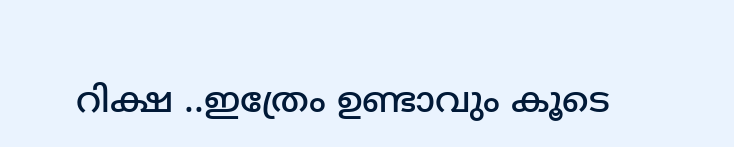റിക്ഷ ..ഇത്രേം ഉണ്ടാവും കൂടെ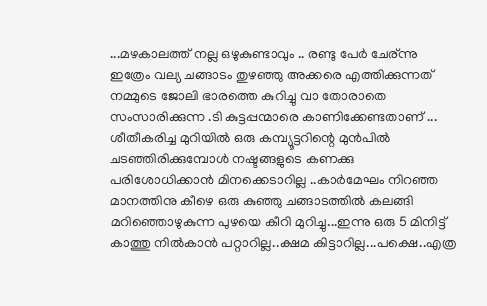...മഴകാലത്ത് നല്ല ഒഴുകുണ്ടാവും .. രണ്ടു പേര്‍ ചേര്ന്നു ഇത്രേം വല്യ ചങ്ങാടം തുഴഞ്ഞു അക്കരെ എത്തിക്കുന്നത് നമ്മുടെ ജോലി ഭാരത്തെ കുറിച്ചു വാ തോരാതെ സംസാരിക്കുന്ന .ടി കുട്ടപ്പന്മാരെ കാണിക്കേണ്ടതാണ് ...
ശീതീകരിച്ച മുറിയില്‍ ഒരു കമ്പ്യൂട്ടറിന്റെ മുന്‍പില്‍ ചടഞ്ഞിരിക്കുമ്പോള്‍ നഷ്ടങ്ങളുടെ കണക്കു പരിശോധിക്കാന്‍ മിനക്കെടാറില്ല ..കാര്‍മേഘം നിറഞ്ഞ മാനത്തിനു കീഴെ ഒരു കുഞ്ഞു ചങ്ങാടത്തില്‍ കലങ്ങി മറിഞ്ഞൊഴുകുന്ന പുഴയെ കീറി മുറിച്ചു...ഇന്നു ഒരു 5 മിനിട്ട് കാത്തു നില്‍കാന്‍ പറ്റാറില്ല..ക്ഷമ കിട്ടാറില്ല...പക്ഷെ..എത്ര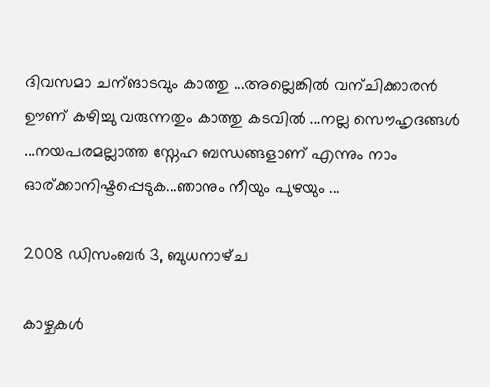ദിവസമാ ചന്ങാടവും കാത്തു ...അല്ലെങ്കില്‍ വന്ചിക്കാരന്‍ ഊണ് കഴിച്ചു വരുന്നതും കാത്തു കടവില്‍ ...നല്ല സൌഹൃദങ്ങള്‍ ...നയപരമല്ലാത്ത സ്നേഹ ബന്ധങ്ങളാണ് എന്നും നാം ഓര്ക്കാനിഷ്ടപ്പെടുക...ഞാനും നീയും പുഴയും ...

2008 ഡിസംബർ 3, ബുധനാഴ്‌ച

കാഴ്ചകള്‍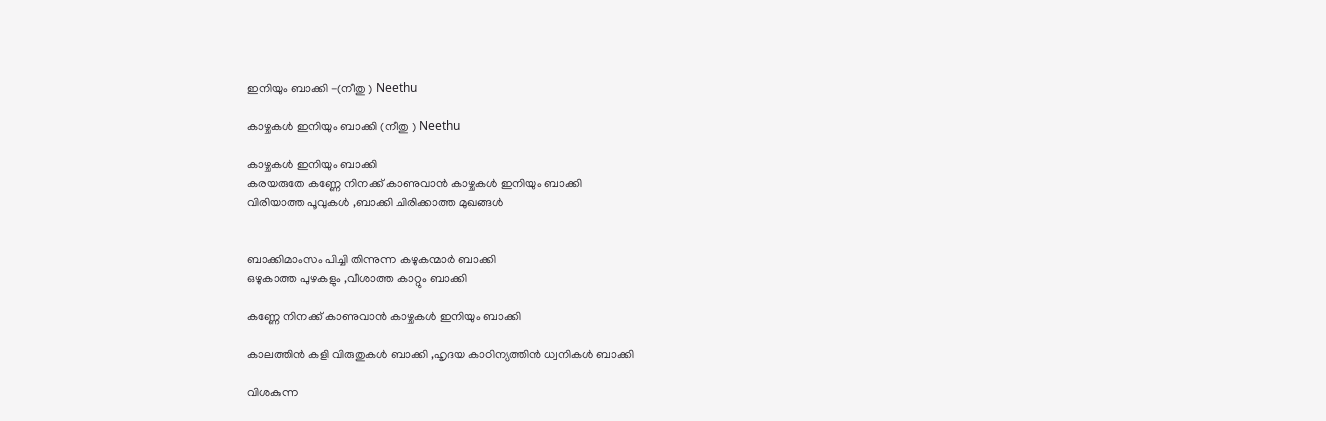ഇനിയും ബാക്കി -(നീതു ) Neethu

കാഴ്ചകള്‍ ഇനിയും ബാക്കി (നീതു ) Neethu

കാഴ്ചകള്‍ ഇനിയും ബാക്കി
കരയരുതേ കണ്ണേ നിനക്ക് കാണുവാന്‍ കാഴ്ചകള്‍ ഇനിയും ബാക്കി
വിരിയാത്ത പൂവുകള്‍ ,ബാക്കി ചിരിക്കാത്ത മുഖങ്ങള്‍


ബാക്കിമാംസം പിച്ചി തിന്നുന്ന കഴുകന്മാര്‍ ബാക്കി
ഒഴുകാത്ത പുഴകളും ,വീശാത്ത കാറ്റും ബാക്കി

കണ്ണേ നിനക്ക് കാണുവാന്‍ കാഴ്ചകള്‍ ഇനിയും ബാക്കി

കാലത്തിന്‍ കളി വിരുതുകള്‍ ബാക്കി ,ഹൃദയ കാഠിന്യത്തിന്‍ ധ്വനികള്‍ ബാക്കി

വിശകുന്ന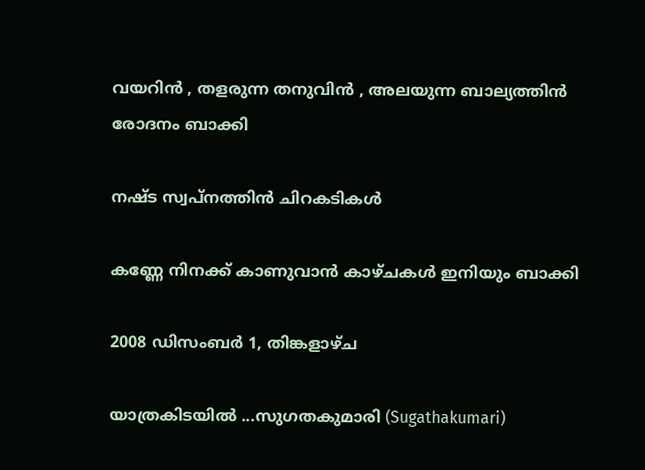വയറിന്‍ , തളരുന്ന തനുവിന്‍ , അലയുന്ന ബാല്യത്തിന്‍ രോദനം ബാക്കി

നഷ്ട സ്വപ്നത്തിന്‍ ചിറകടികള്‍

കണ്ണേ നിനക്ക് കാണുവാന്‍ കാഴ്ചകള്‍ ഇനിയും ബാക്കി

2008 ഡിസംബർ 1, തിങ്കളാഴ്‌ച

യാത്രകിടയില്‍ ...സുഗതകുമാരി (Sugathakumari)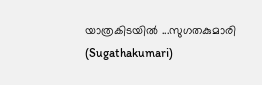യാത്രകിടയില്‍ ...സുഗതകുമാരി (Sugathakumari)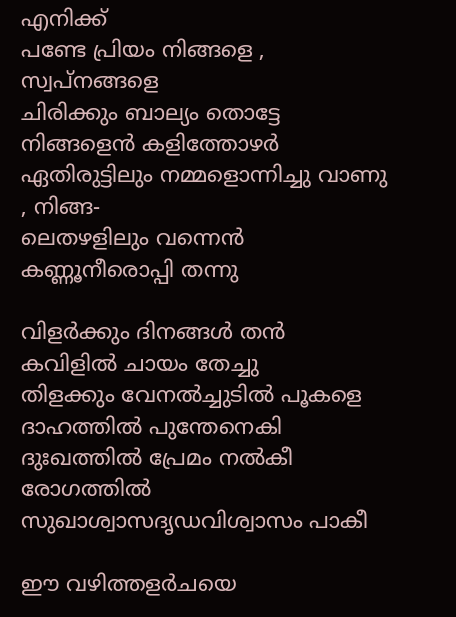എനിക്ക്
പണ്ടേ പ്രിയം നിങ്ങളെ , സ്വപ്നങ്ങളെ
ചിരിക്കും ബാല്യം തൊട്ടേ നിങ്ങളെന്‍ കളിത്തോഴര്‍
ഏതിരുട്ടിലും നമ്മളൊന്നിച്ചു വാണു , നിങ്ങ-
ലെതഴളിലും വന്നെന്‍ കണ്ണൂനീരൊപ്പി തന്നു

വിളര്‍ക്കും ദിനങ്ങള്‍ തന്‍ കവിളില്‍ ചായം തേച്ചു‌
തിളക്കും വേനല്‍ച്ചുടില്‍ പൂകളെ
ദാഹത്തില്‍ പുന്തേനെകി ദുഃഖത്തില്‍ പ്രേമം നല്‍കീ
രോഗത്തില്‍ സുഖാശ്വാസദൃഡവിശ്വാസം പാകീ

ഈ വഴിത്തളര്‍ചയെ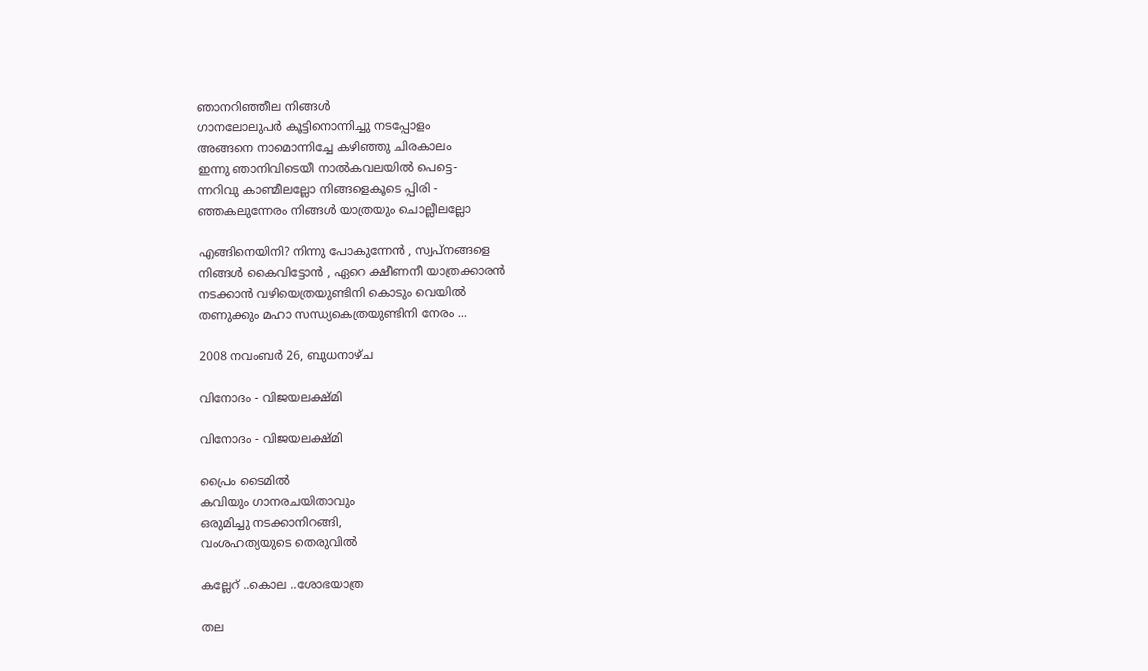ഞാനറിഞ്ഞീല നിങ്ങള്‍
ഗാനലോലുപര്‍ കൂട്ടിനൊന്നിച്ചു നടപ്പോളം
അങ്ങനെ നാമൊന്നിച്ചേ കഴിഞ്ഞു ചിരകാലം
ഇന്നു ഞാനിവിടെയീ നാല്‍കവലയില്‍ പെട്ടെ-
ന്നറിവു‌ കാണ്മീലല്ലോ നിങ്ങളെകൂടെ പ്പിരി -
ഞ്ഞകലുന്നേരം നിങ്ങള്‍ യാത്രയും ചൊല്ലീലല്ലോ

എങ്ങിനെയിനി? നിന്നു പോകുന്നേന്‍ , സ്വപ്നങ്ങളെ
നിങ്ങള്‍ കൈവിട്ടോന്‍ , ഏറെ ക്ഷീണനീ യാത്രക്കാരന്‍
നടക്കാന്‍ വഴിയെത്രയുണ്ടിനി കൊടും വെയില്‍
തണുക്കും മഹാ സന്ധ്യകെത്രയുണ്ടിനി നേരം ...

2008 നവംബർ 26, ബുധനാഴ്‌ച

വിനോദം - വിജയലക്ഷ്മി

വിനോദം - വിജയലക്ഷ്മി

പ്രൈം ടൈമില്‍
കവിയും ഗാനരചയിതാവും
ഒരുമിച്ചു നടക്കാനിറങ്ങി,
വംശഹത്യയുടെ തെരുവില്‍

കല്ലേറ് ..കൊല ..ശോഭയാത്ര

തല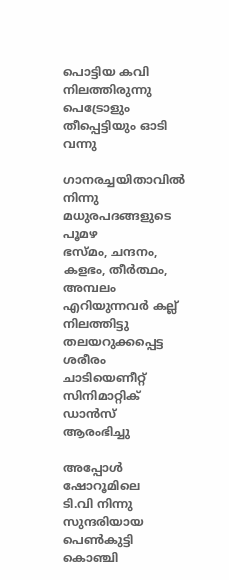പൊട്ടിയ കവി നിലത്തിരുന്നു
പെട്രോളും തീപ്പെട്ടിയും ഓടി വന്നു

ഗാനരച്ചയിതാവില്‍ നിന്നു
മധുരപദങ്ങളുടെ പൂമഴ
ഭസ്മം, ചന്ദനം, കളഭം, തീര്‍ത്ഥം, അമ്പലം
എറിയുന്നവര്‍ കല്ല്‌ നിലത്തിട്ടു
തലയറുക്കപ്പെട്ട ശരീരം ചാടിയെണീറ്റ്
സിനിമാറ്റിക് ഡാന്‍സ് ആരംഭിച്ചു

അപ്പോള്‍ ഷോറൂമിലെ
ടി.വി നിന്നു
സുന്ദരിയായ പെണ്‍കുട്ടി
കൊഞ്ചി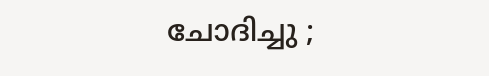ചോദിച്ചു ;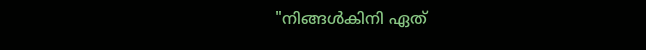"നിങ്ങള്‍കിനി ഏത്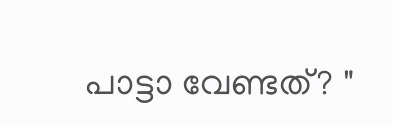പാട്ടാ വേണ്ടത്? "